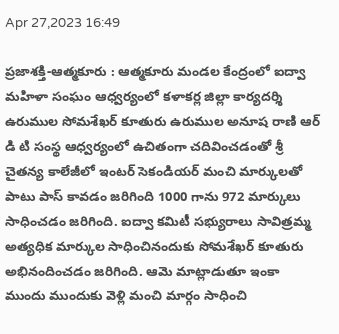Apr 27,2023 16:49

ప్రజాశక్తి-ఆత్మకూరు : ఆత్మకూరు మండల కేంద్రంలో ఐద్వా మహిళా సంఘం ఆధ్వర్యంలో కళాకర్ల జిల్లా కార్యదర్శి ఉరుముల సోమశేఖర్ కూతురు ఉరుముల అనూష రాణి ఆర్ డి టి సంస్థ ఆధ్వర్యంలో ఉచితంగా చదివించడంతో శ్రీ చైతన్య కాలేజీలో ఇంటర్ సెకండియర్ మంచి మార్కులతో పాటు పాస్ కావడం జరిగింది 1000 గాను 972 మార్కులు సాధించడం జరిగింది. ఐద్వా కమిటీ సభ్యురాలు సావిత్రమ్మ అత్యధిక మార్కుల సాధించినందుకు సోమశేఖర్ కూతురు అభినందించడం జరిగింది. ఆమె మాట్లాడుతూ ఇంకా ముందు ముందుకు వెళ్లి మంచి మార్గం సాధించి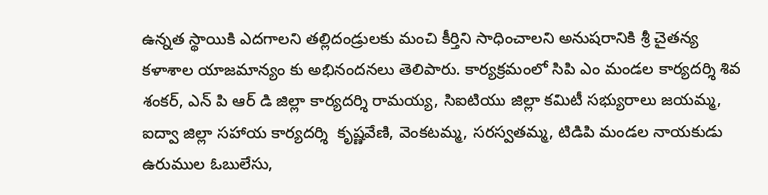ఉన్నత స్థాయికి ఎదగాలని తల్లిదండ్రులకు మంచి కీర్తిని సాధించాలని అనుషరానికి శ్రీ చైతన్య కళాశాల యాజమాన్యం కు అభినందనలు తెలిపారు. కార్యక్రమంలో సిపి ఎం మండల కార్యదర్శి శివ శంకర్, ఎన్ పి ఆర్ డి జిల్లా కార్యదర్శి రామయ్య, సిఐటియు జిల్లా కమిటీ సభ్యురాలు జయమ్మ, ఐద్వా జిల్లా సహాయ కార్యదర్శి  కృష్ణవేణి, వెంకటమ్మ, సరస్వతమ్మ, టిడిపి మండల నాయకుడు ఉరుముల ఓబులేసు,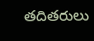తదితరులు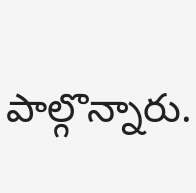పాల్గొన్నారు.